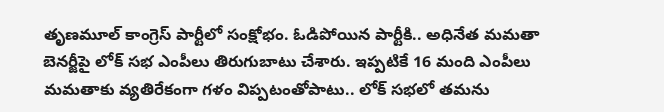తృణమూల్ కాంగ్రెస్ పార్టీలో సంక్షోభం. ఓడిపోయిన పార్టీకి.. అధినేత మమతా బెనర్జీపై లోక్ సభ ఎంపీలు తిరుగుబాటు చేశారు. ఇప్పటికే 16 మంది ఎంపీలు మమతాకు వ్యతిరేకంగా గళం విప్పటంతోపాటు.. లోక్ సభలో తమను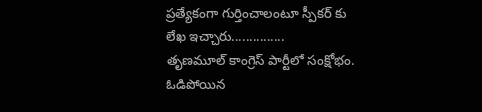ప్రత్యేకంగా గుర్తించాలంటూ స్పీకర్ కు లేఖ ఇచ్చారు...............
తృణమూల్ కాంగ్రెస్ పార్టీలో సంక్షోభం. ఓడిపోయిన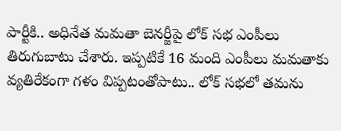పార్టీకి.. అధినేత మమతా బెనర్జీపై లోక్ సభ ఎంపీలు తిరుగుబాటు చేశారు. ఇప్పటికే 16 మంది ఎంపీలు మమతాకు వ్యతిరేకంగా గళం విప్పటంతోపాటు.. లోక్ సభలో తమను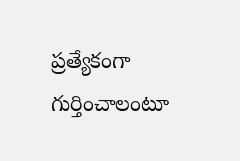ప్రత్యేకంగా గుర్తించాలంటూ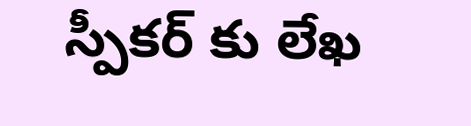స్పీకర్ కు లేఖ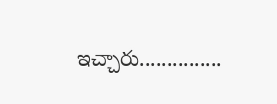ఇచ్చారు...............